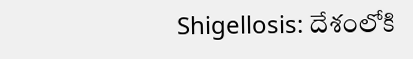Shigellosis: దేశంలోకి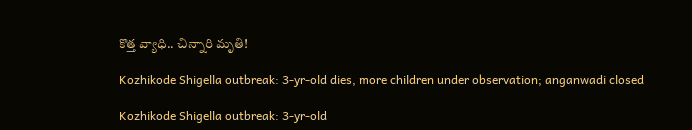కొత్త వ్యాధి.. చిన్నారి మృతి!

Kozhikode Shigella outbreak: 3-yr-old dies, more children under observation; anganwadi closed

Kozhikode Shigella outbreak: 3-yr-old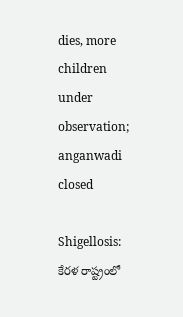dies, more children under observation; anganwadi closed

Shigellosis: కేరళ రాష్ట్రంలో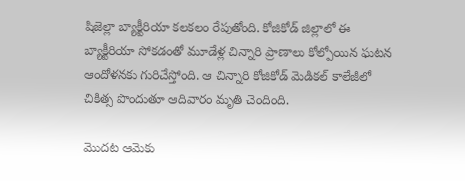షిజెల్లా బ్యాక్టీరియా కలకలం రేపుతోంది. కోజికోడ్ జిల్లాలో ఈ బ్యాక్టీరియా సోకడంతో మూడేళ్ల చిన్నారి ప్రాణాలు కోల్పోయిన ఘటన ఆందోళనకు గురిచేస్తోంది. ఆ చిన్నారి కోజికోడ్ మెడికల్ కాలేజీలో చికిత్స పొందుతూ ఆదివారం మృతి చెందింది.

మొదట ఆమెకు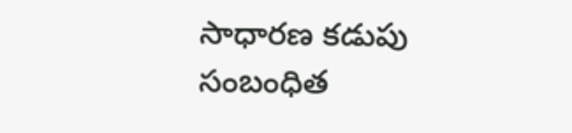సాధారణ కడుపు సంబంధిత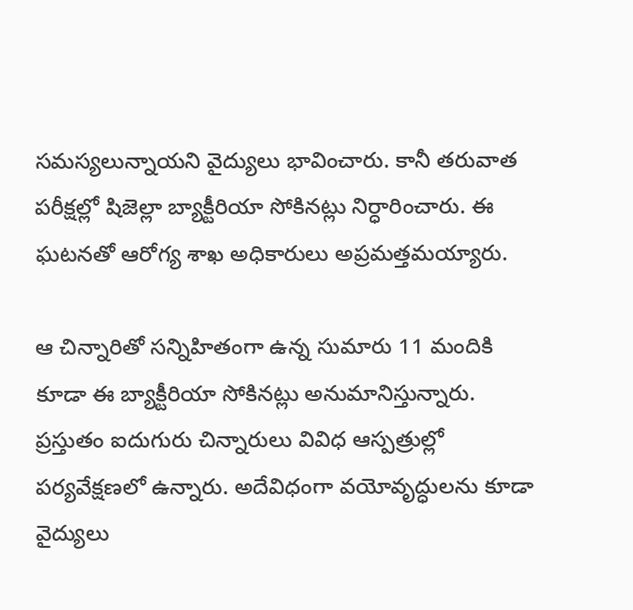సమస్యలున్నాయని వైద్యులు భావించారు. కానీ తరువాత పరీక్షల్లో షిజెల్లా బ్యాక్టీరియా సోకినట్లు నిర్ధారించారు. ఈ ఘటనతో ఆరోగ్య శాఖ అధికారులు అప్రమత్తమయ్యారు.

ఆ చిన్నారితో సన్నిహితంగా ఉన్న సుమారు 11 మందికి కూడా ఈ బ్యాక్టీరియా సోకినట్లు అనుమానిస్తున్నారు. ప్రస్తుతం ఐదుగురు చిన్నారులు వివిధ ఆస్పత్రుల్లో పర్యవేక్షణలో ఉన్నారు. అదేవిధంగా వయోవృద్ధులను కూడా వైద్యులు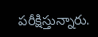పరీక్షిస్తున్నారు.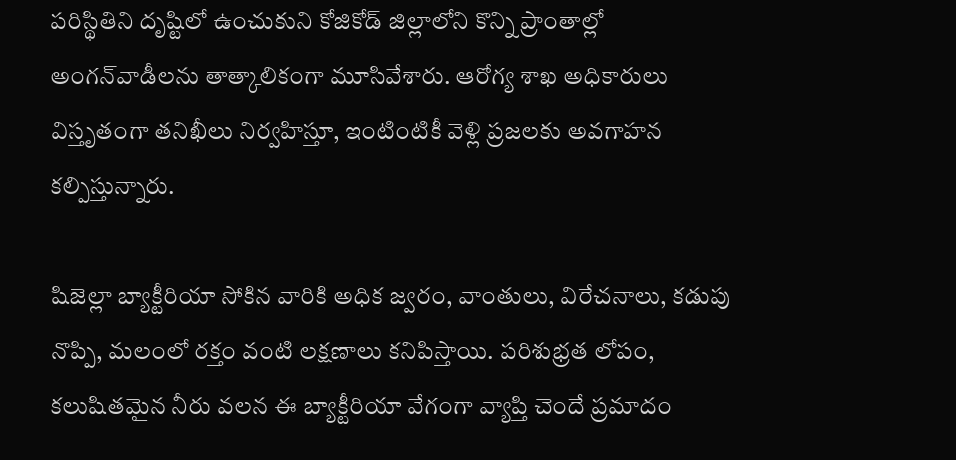పరిస్థితిని దృష్టిలో ఉంచుకుని కోజికోడ్ జిల్లాలోని కొన్ని ప్రాంతాల్లో అంగన్‌వాడీలను తాత్కాలికంగా మూసివేశారు. ఆరోగ్య శాఖ అధికారులు విస్తృతంగా తనిఖీలు నిర్వహిస్తూ, ఇంటింటికీ వెళ్లి ప్రజలకు అవగాహన కల్పిస్తున్నారు.

షిజెల్లా బ్యాక్టీరియా సోకిన వారికి అధిక జ్వరం, వాంతులు, విరేచనాలు, కడుపు నొప్పి, మలంలో రక్తం వంటి లక్షణాలు కనిపిస్తాయి. పరిశుభ్రత లోపం, కలుషితమైన నీరు వలన ఈ బ్యాక్టీరియా వేగంగా వ్యాప్తి చెందే ప్రమాదం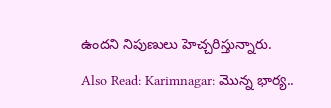ఉందని నిపుణులు హెచ్చరిస్తున్నారు.

Also Read: Karimnagar: మొన్న భార్య..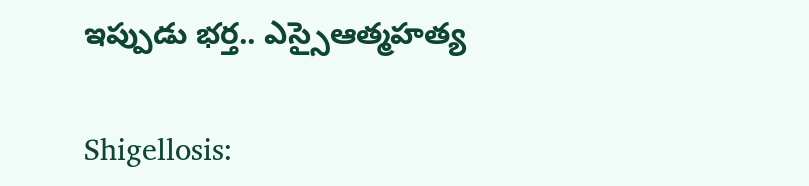ఇప్పుడు భర్త.. ఎస్సైఆత్మహత్య

Shigellosis: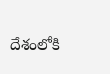దేశంలోకి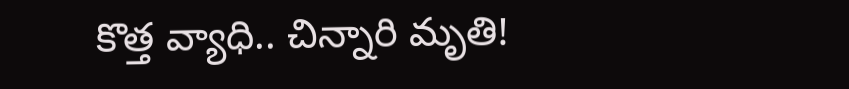కొత్త వ్యాధి.. చిన్నారి మృతి!